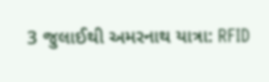3 જુલાઈથી અમરનાથ યાત્રા: RFID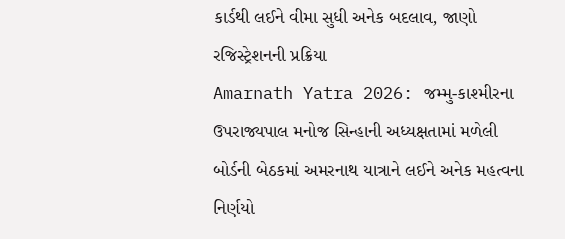કાર્ડથી લઈને વીમા સુધી અનેક બદલાવ, જાણો રજિસ્ટ્રેશનની પ્રક્રિયા
Amarnath Yatra 2026: જમ્મુ-કાશ્મીરના ઉપરાજ્યપાલ મનોજ સિન્હાની અધ્યક્ષતામાં મળેલી બોર્ડની બેઠકમાં અમરનાથ યાત્રાને લઈને અનેક મહત્વના નિર્ણયો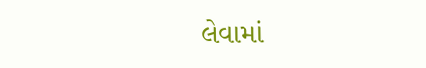લેવામાં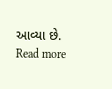આવ્યા છે.
Read more